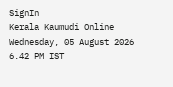SignIn
Kerala Kaumudi Online
Wednesday, 05 August 2026 6.42 PM IST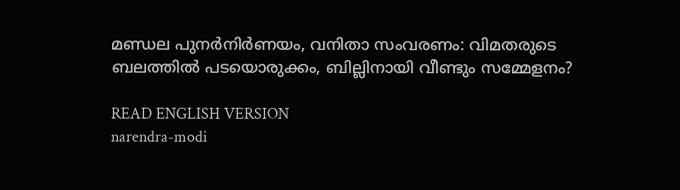മണ്ഡല പുനർനിർണയം, വനിതാ സംവരണം: വിമതരുടെ ബലത്തിൽ പടയൊരുക്കം, ബില്ലിനായി വീണ്ടും സമ്മേളനം?

READ ENGLISH VERSION
narendra-modi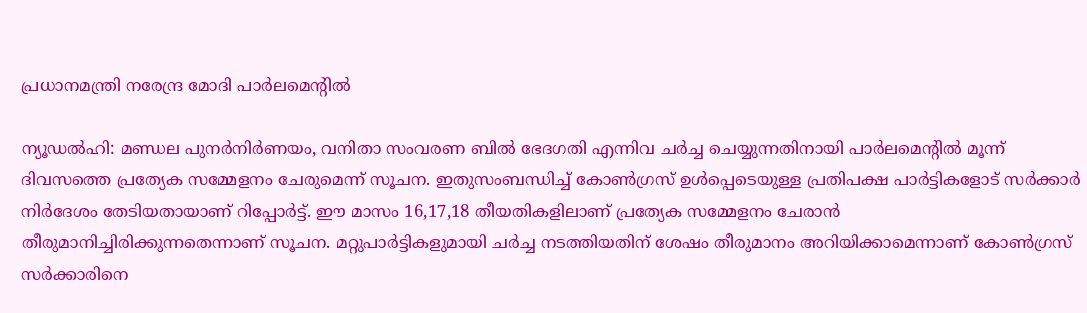പ്രധാനമന്ത്രി നരേന്ദ്ര മോദി പാർലമെന്റിൽ

ന്യൂഡൽഹി: മണ്ഡല പുനർനിർണയം, വനിതാ സംവരണ ബിൽ ഭേദഗതി എന്നിവ ചർച്ച ചെയ്യുന്നതിനായി പാർലമെന്റിൽ മൂന്ന് ദിവസത്തെ പ്രത്യേക സമ്മേളനം ചേരുമെന്ന് സൂചന. ഇതുസംബന്ധിച്ച് കോൺഗ്രസ് ഉൾപ്പെടെയുള്ള പ്രതിപക്ഷ പാർട്ടികളോട് സർക്കാർ നിർദേശം തേടിയതായാണ് റിപ്പോർട്ട്. ഈ മാസം 16,17,18 തീയതികളിലാണ് പ്രത്യേക സമ്മേളനം ചേരാൻ തീരുമാനിച്ചിരിക്കുന്നതെന്നാണ് സൂചന. മറ്റുപാർട്ടികളുമായി ചർച്ച നടത്തിയതിന് ശേഷം തീരുമാനം അറിയിക്കാമെന്നാണ് കോൺഗ്രസ് സർക്കാരിനെ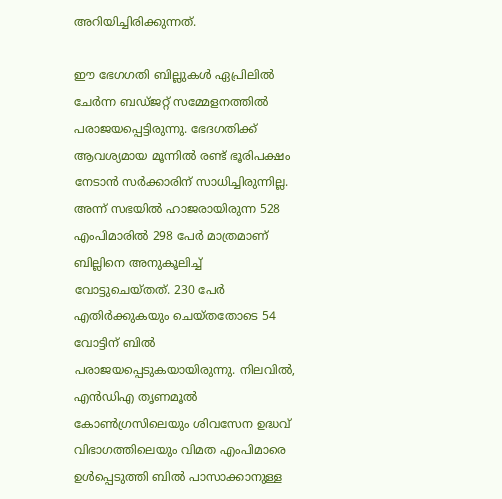അറിയിച്ചിരിക്കുന്നത്.

ഈ ഭേഗഗതി ബില്ലുകൾ ഏപ്രിലിൽ ചേർന്ന ബഡ്‌ജറ്റ് സമ്മേളനത്തിൽ പരാജയപ്പെട്ടിരുന്നു. ഭേദഗതിക്ക് ആവശ്യമായ മൂന്നിൽ രണ്ട് ഭൂരിപക്ഷം നേടാൻ സർക്കാരിന് സാധിച്ചിരുന്നില്ല. അന്ന് സഭയിൽ ഹാജരായിരുന്ന 528 എംപിമാരിൽ 298 പേർ മാത്രമാണ് ബില്ലിനെ അനുകൂലിച്ച് വോട്ടുചെയ്തത്. 230 പേർ എതിർക്കുകയും ചെയ്തതോടെ 54 വോട്ടിന് ബിൽ പരാജയപ്പെടുകയായിരുന്നു. നിലവിൽ, എൻഡിഎ തൃണമൂൽ കോൺഗ്രസിലെയും ശിവസേന ഉദ്ധവ് വിഭാഗത്തിലെയും വിമത എംപിമാരെ ഉൾപ്പെടുത്തി ബിൽ പാസാക്കാനുള്ള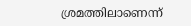ശ്രമത്തിലാണെന്ന്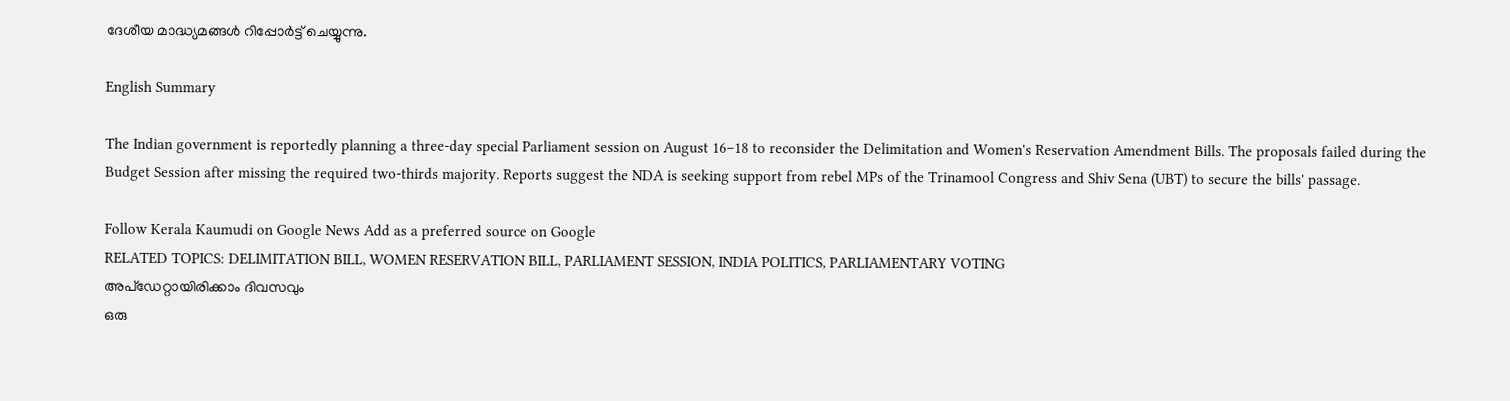ദേശീയ മാദ്ധ്യമങ്ങൾ റിപ്പോർട്ട് ചെയ്യുന്നു.

English Summary

The Indian government is reportedly planning a three-day special Parliament session on August 16–18 to reconsider the Delimitation and Women's Reservation Amendment Bills. The proposals failed during the Budget Session after missing the required two-thirds majority. Reports suggest the NDA is seeking support from rebel MPs of the Trinamool Congress and Shiv Sena (UBT) to secure the bills' passage.

Follow Kerala Kaumudi on Google News Add as a preferred source on Google
RELATED TOPICS: DELIMITATION BILL, WOMEN RESERVATION BILL, PARLIAMENT SESSION, INDIA POLITICS, PARLIAMENTARY VOTING
അപ്ഡേറ്റായിരിക്കാം ദിവസവും
ഒരു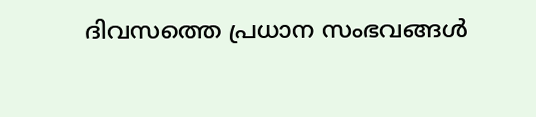ദിവസത്തെ പ്രധാന സംഭവങ്ങൾ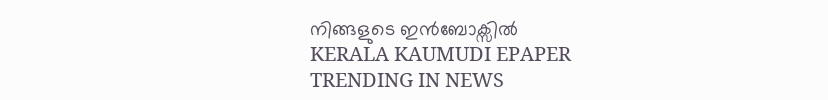നിങ്ങളുടെ ഇൻബോക്സിൽ
KERALA KAUMUDI EPAPER
TRENDING IN NEWS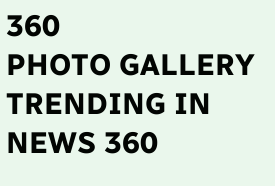360
PHOTO GALLERY
TRENDING IN NEWS 360